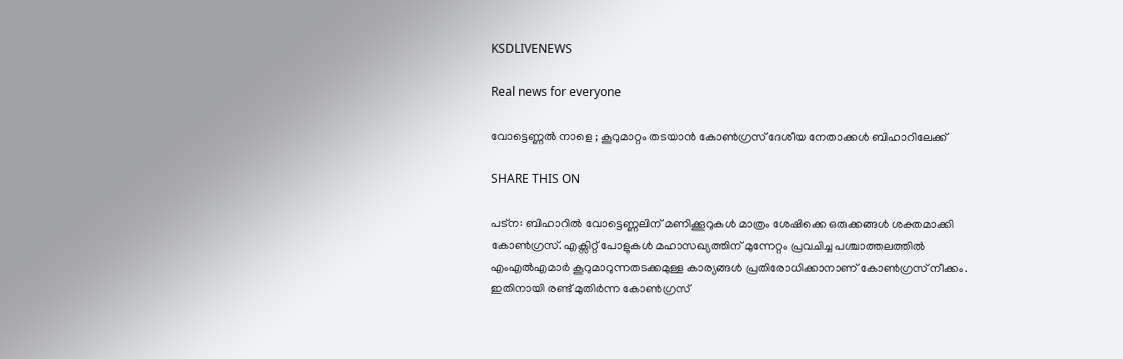KSDLIVENEWS

Real news for everyone

വോട്ടെണ്ണല്‍ നാളെ ; കൂറുമാറ്റം തടയാന്‍ കോണ്‍ഗ്രസ് ദേശീയ നേതാക്കള്‍ ബിഹാറിലേക്ക്

SHARE THIS ON

പട്ന: ബിഹാറിൽ വോട്ടെണ്ണലിന് മണിക്കൂറുകൾ മാത്രം ശേഷിക്കെ ഒരുക്കങ്ങൾ ശക്തമാക്കി കോൺഗ്രസ്. എക്സിറ്റ് പോളുകൾ മഹാസഖ്യത്തിന് മുന്നേറ്റം പ്രവചിച്ച പശ്ചാത്തലത്തിൽ എംഎൽഎമാർ കൂറുമാറുന്നതടക്കമുള്ള കാര്യങ്ങൾ പ്രതിരോധിക്കാനാണ് കോൺഗ്രസ് നീക്കം. ഇതിനായി രണ്ട് മുതിർന്ന കോൺഗ്രസ്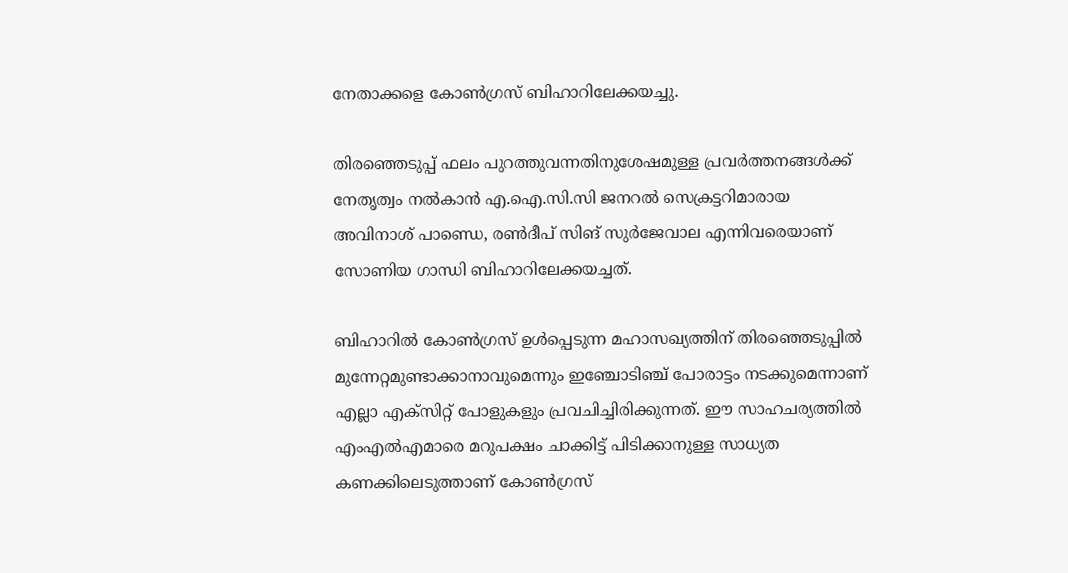നേതാക്കളെ കോൺഗ്രസ് ബിഹാറിലേക്കയച്ചു.

തിരഞ്ഞെടുപ്പ് ഫലം പുറത്തുവന്നതിനുശേഷമുള്ള പ്രവർത്തനങ്ങൾക്ക് നേതൃത്വം നൽകാൻ എ.ഐ.സി.സി ജനറൽ സെക്രട്ടറിമാരായ അവിനാശ് പാണ്ഡെ, രൺദീപ് സിങ് സുർജേവാല എന്നിവരെയാണ് സോണിയ ഗാന്ധി ബിഹാറിലേക്കയച്ചത്.

ബിഹാറിൽ കോൺഗ്രസ് ഉൾപ്പെടുന്ന മഹാസഖ്യത്തിന് തിരഞ്ഞെടുപ്പിൽ മുന്നേറ്റമുണ്ടാക്കാനാവുമെന്നും ഇഞ്ചോടിഞ്ച് പോരാട്ടം നടക്കുമെന്നാണ് എല്ലാ എക്സിറ്റ് പോളുകളും പ്രവചിച്ചിരിക്കുന്നത്. ഈ സാഹചര്യത്തിൽ എംഎൽഎമാരെ മറുപക്ഷം ചാക്കിട്ട് പിടിക്കാനുള്ള സാധ്യത കണക്കിലെടുത്താണ് കോൺഗ്രസ്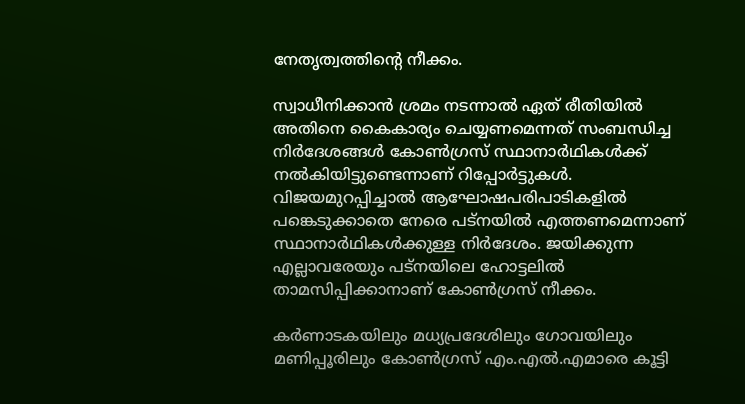നേതൃത്വത്തിന്റെ നീക്കം.

സ്വാധീനിക്കാൻ ശ്രമം നടന്നാൽ ഏത് രീതിയിൽ അതിനെ കൈകാര്യം ചെയ്യണമെന്നത് സംബന്ധിച്ച നിർദേശങ്ങൾ കോൺഗ്രസ് സ്ഥാനാർഥികൾക്ക് നൽകിയിട്ടുണ്ടെന്നാണ് റിപ്പോർട്ടുകൾ. വിജയമുറപ്പിച്ചാൽ ആഘോഷപരിപാടികളിൽ പങ്കെടുക്കാതെ നേരെ പട്നയിൽ എത്തണമെന്നാണ് സ്ഥാനാർഥികൾക്കുള്ള നിർദേശം. ജയിക്കുന്ന എല്ലാവരേയും പട്നയിലെ ഹോട്ടലിൽ താമസിപ്പിക്കാനാണ് കോൺഗ്രസ് നീക്കം.

കർണാടകയിലും മധ്യപ്രദേശിലും ഗോവയിലും മണിപ്പൂരിലും കോൺഗ്രസ് എം.എൽ.എമാരെ കൂട്ടി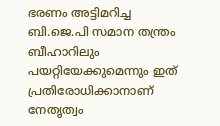ഭരണം അട്ടിമറിച്ച ബി.ജെ.പി സമാന തന്ത്രം ബീഹാറിലും പയറ്റിയേക്കുമെന്നും ഇത് പ്രതിരോധിക്കാനാണ് നേതൃത്വം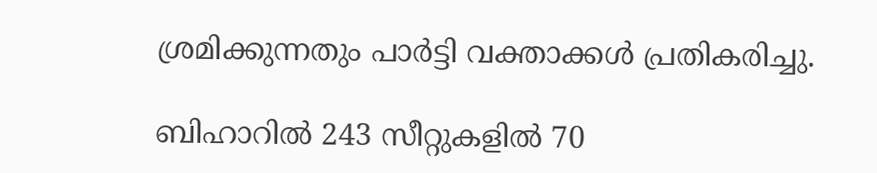ശ്രമിക്കുന്നതും പാർട്ടി വക്താക്കൾ പ്രതികരിച്ചു.

ബിഹാറിൽ 243 സീറ്റുകളിൽ 70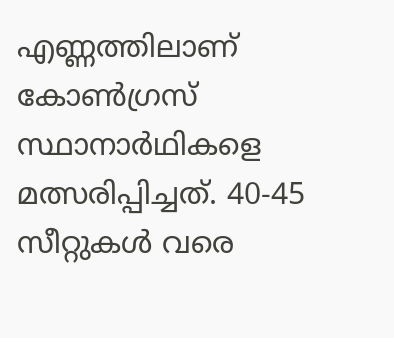എണ്ണത്തിലാണ് കോൺഗ്രസ് സ്ഥാനാർഥികളെ മത്സരിപ്പിച്ചത്. 40-45 സീറ്റുകൾ വരെ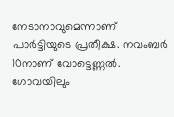നേടാനാവുമെന്നാണ് പാർട്ടിയുടെ പ്രതീക്ഷ. നവംബർ 10നാണ് വോട്ടെണ്ണൽ. ഗോവയിലും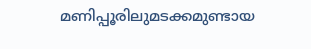മണിപ്പൂരിലുമടക്കമുണ്ടായ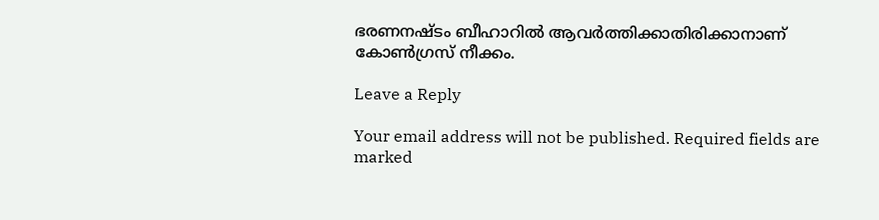ഭരണനഷ്ടം ബീഹാറിൽ ആവർത്തിക്കാതിരിക്കാനാണ് കോൺഗ്രസ് നീക്കം.

Leave a Reply

Your email address will not be published. Required fields are marked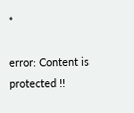*

error: Content is protected !!